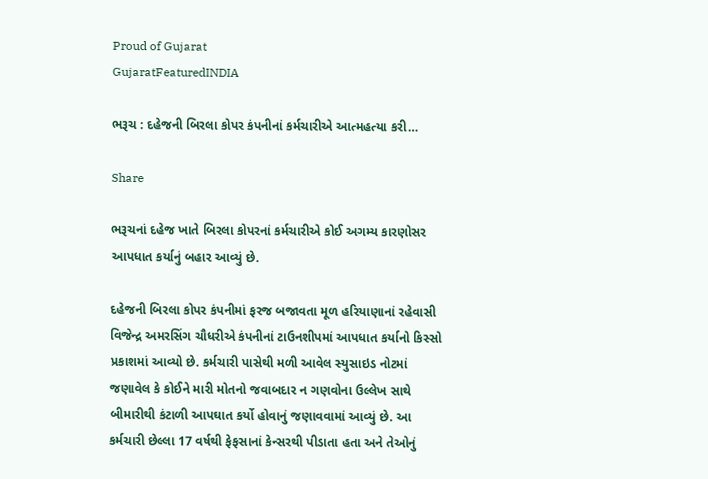Proud of Gujarat
GujaratFeaturedINDIA

ભરૂચ : દહેજની બિરલા કોપર કંપનીનાં કર્મચારીએ આત્મહત્યા કરી…

Share

ભરૂચનાં દહેજ ખાતે બિરલા કોપરનાં કર્મચારીએ કોઈ અગમ્ય કારણોસર આપધાત કર્યાનું બહાર આવ્યું છે.

દહેજની બિરલા કોપર કંપનીમાં ફરજ બજાવતા મૂળ હરિયાણાનાં રહેવાસી વિજેન્દ્ર અમરસિંગ ચૌધરીએ કંપનીનાં ટાઉનશીપમાં આપધાત કર્યાનો કિસ્સો પ્રકાશમાં આવ્યો છે. કર્મચારી પાસેથી મળી આવેલ સ્યુસાઇડ નોટમાં જણાવેલ કે કોઈને મારી મોતનો જવાબદાર ન ગણવોના ઉલ્લેખ સાથે બીમારીથી કંટાળી આપઘાત કર્યો હોવાનું જણાવવામાં આવ્યું છે. આ કર્મચારી છેલ્લા 17 વર્ષથી ફેફસાનાં કેન્સરથી પીડાતા હતા અને તેઓનું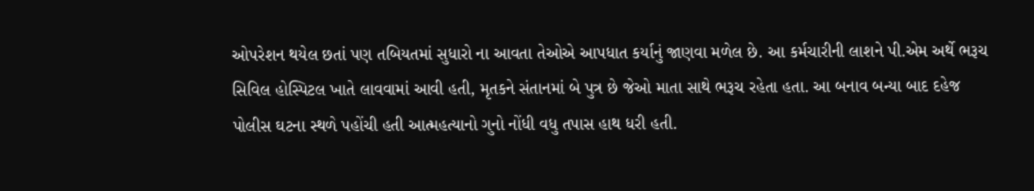ઓપરેશન થયેલ છતાં પણ તબિયતમાં સુધારો ના આવતા તેઓએ આપધાત કર્યાનું જાણવા મળેલ છે. આ કર્મચારીની લાશને પી.એમ અર્થે ભરૂચ સિવિલ હોસ્પિટલ ખાતે લાવવામાં આવી હતી, મૃતકને સંતાનમાં બે પુત્ર છે જેઓ માતા સાથે ભરૂચ રહેતા હતા. આ બનાવ બન્યા બાદ દહેજ પોલીસ ઘટના સ્થળે પહોંચી હતી આત્મહત્યાનો ગુનો નોંધી વધુ તપાસ હાથ ધરી હતી.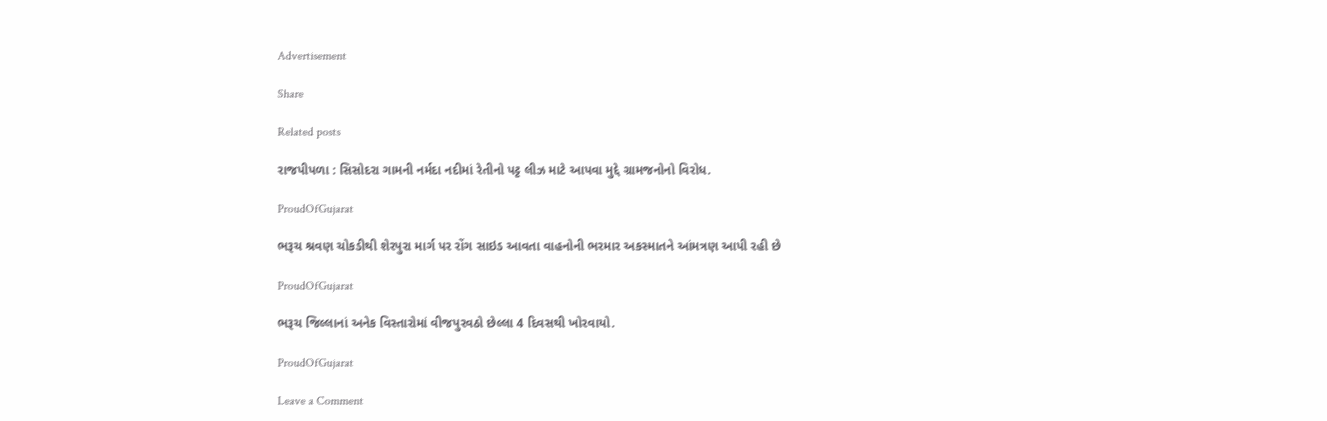Advertisement

Share

Related posts

રાજપીપળા : સિસોદરા ગામની નર્મદા નદીમાં રેતીનો પટ્ટ લીઝ માટે આપવા મુદ્દે ગ્રામજનોનો વિરોધ.

ProudOfGujarat

ભરૂચ શ્રવણ ચોકડીથી શેરપુરા માર્ગ પર રોંગ સાઇડ આવતા વાહનોની ભરમાર અકસ્માતને આંમત્રણ આપી રહી છે

ProudOfGujarat

ભરૂચ જિલ્લાનાં અનેક વિસ્તારોમાં વીજપુરવઠો છેલ્લા 4 દિવસથી ખોરવાયો.

ProudOfGujarat

Leave a Comment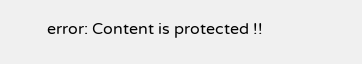error: Content is protected !!